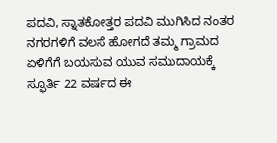ಪದವಿ, ಸ್ನಾತಕೋತ್ತರ ಪದವಿ ಮುಗಿಸಿದ ನಂತರ ನಗರಗಳಿಗೆ ವಲಸೆ ಹೋಗದೆ ತಮ್ಮ ಗ್ರಾಮದ ಏಳಿಗೆಗೆ ಬಯಸುವ ಯುವ ಸಮುದಾಯಕ್ಕೆ ಸ್ಫೂರ್ತಿ 22 ವರ್ಷದ ಈ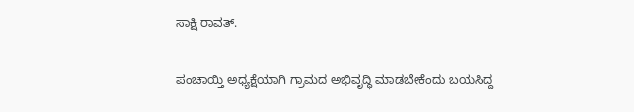ಸಾಕ್ಷಿ ರಾವತ್.

ಪಂಚಾಯ್ತಿ ಅಧ್ಯಕ್ಷೆಯಾಗಿ ಗ್ರಾಮದ ಅಭಿವೃದ್ಧಿ ಮಾಡಬೇಕೆಂದು ಬಯಸಿದ್ದ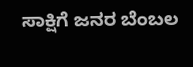ಸಾಕ್ಷಿಗೆ ಜನರ ಬೆಂಬಲ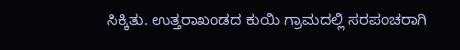ಸಿಕ್ಕಿತು. ಉತ್ತರಾಖಂಡದ ಕುಯಿ ಗ್ರಾಮದಲ್ಲಿ ಸರಪಂಚರಾಗಿ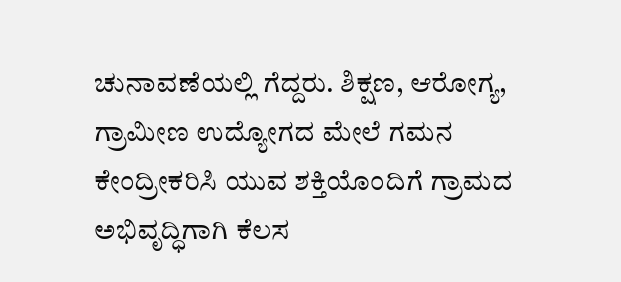ಚುನಾವಣೆಯಲ್ಲಿ ಗೆದ್ದರು. ಶಿಕ್ಷಣ, ಆರೋಗ್ಯ, ಗ್ರಾಮೀಣ ಉದ್ಯೋಗದ ಮೇಲೆ ಗಮನ ಕೇಂದ್ರೀಕರಿಸಿ ಯುವ ಶಕ್ತಿಯೊಂದಿಗೆ ಗ್ರಾಮದ ಅಭಿವೃದ್ಧಿಗಾಗಿ ಕೆಲಸ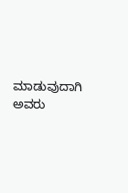ಮಾಡುವುದಾಗಿ ಅವರು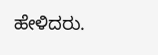ಹೇಳಿದರು.